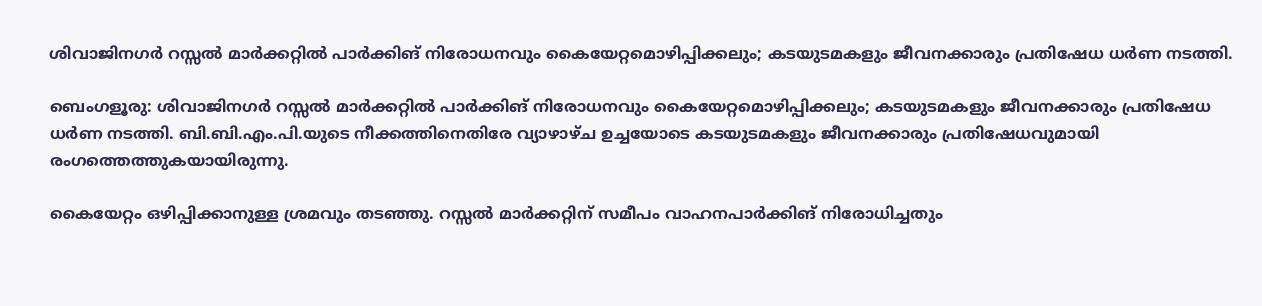ശിവാജിനഗർ റസ്സൽ മാർക്കറ്റിൽ പാർക്കിങ് നിരോധനവും കൈയേറ്റമൊഴിപ്പിക്കലും; കടയുടമകളും ജീവനക്കാരും പ്രതിഷേധ ധർണ നടത്തി.

ബെംഗളൂരു: ശിവാജിനഗർ റസ്സൽ മാർക്കറ്റിൽ പാർക്കിങ് നിരോധനവും കൈയേറ്റമൊഴിപ്പിക്കലും; കടയുടമകളും ജീവനക്കാരും പ്രതിഷേധ ധർണ നടത്തി. ബി.ബി.എം.പി.യുടെ നീക്കത്തിനെതിരേ വ്യാഴാഴ്ച ഉച്ചയോടെ കടയുടമകളും ജീവനക്കാരും പ്രതിഷേധവുമായി രംഗത്തെത്തുകയായിരുന്നു.

കൈയേറ്റം ഒഴിപ്പിക്കാനുള്ള ശ്രമവും തടഞ്ഞു. റസ്സൽ മാർക്കറ്റിന് സമീപം വാഹനപാർക്കിങ് നിരോധിച്ചതും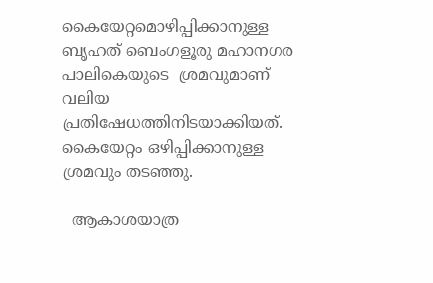കൈയേറ്റമൊഴിപ്പിക്കാനുള്ള ബൃഹത് ബെംഗളൂരു മഹാനഗര പാലികെയുടെ  ശ്രമവുമാണ് വലിയ പ്രതിഷേധത്തിനിടയാക്കിയത്. കൈയേറ്റം ഒഴിപ്പിക്കാനുള്ള ശ്രമവും തടഞ്ഞു.

  ആകാശയാത്ര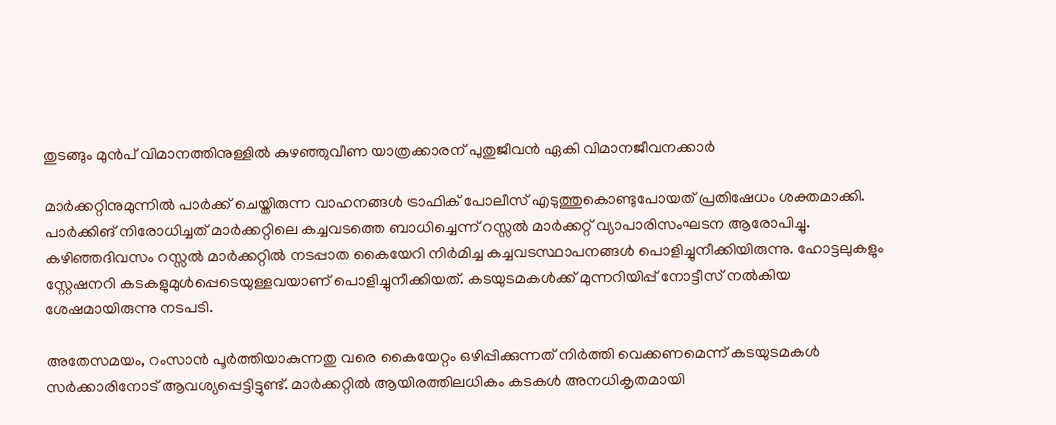തുടങ്ങും മുൻപ് വിമാനത്തിനുള്ളിൽ കുഴഞ്ഞുവീണ യാത്രക്കാരന് പുതുജീവൻ ഏകി വിമാനജീവനക്കാർ

മാർക്കറ്റിനുമുന്നിൽ പാർക്ക് ചെയ്തിരുന്ന വാഹനങ്ങൾ ട്രാഫിക് പോലീസ് എടുത്തുകൊണ്ടുപോയത് പ്രതിഷേധം ശക്തമാക്കി. പാർക്കിങ് നിരോധിച്ചത് മാർക്കറ്റിലെ കച്ചവടത്തെ ബാധിച്ചെന്ന് റസ്സൽ മാർക്കറ്റ് വ്യാപാരിസംഘടന ആരോപിച്ചു. കഴിഞ്ഞദിവസം റസ്സൽ മാർക്കറ്റിൽ നടപ്പാത കൈയേറി നിർമിച്ച കച്ചവടസ്ഥാപനങ്ങൾ പൊളിച്ചുനീക്കിയിരുന്നു. ഹോട്ടലുകളും സ്റ്റേഷനറി കടകളുമുൾപ്പെടെയുള്ളവയാണ് പൊളിച്ചുനീക്കിയത്. കടയുടമകൾക്ക് മുന്നറിയിപ്പ് നോട്ടീസ് നൽകിയ ശേഷമായിരുന്നു നടപടി.

അതേസമയം, റംസാൻ പൂർത്തിയാകുന്നതു വരെ കൈയേറ്റം ഒഴിപ്പിക്കുന്നത് നിർത്തി വെക്കണമെന്ന് കടയുടമകൾ സർക്കാരിനോട് ആവശ്യപ്പെട്ടിട്ടുണ്ട്. മാർക്കറ്റിൽ ആയിരത്തിലധികം കടകൾ അനധികൃതമായി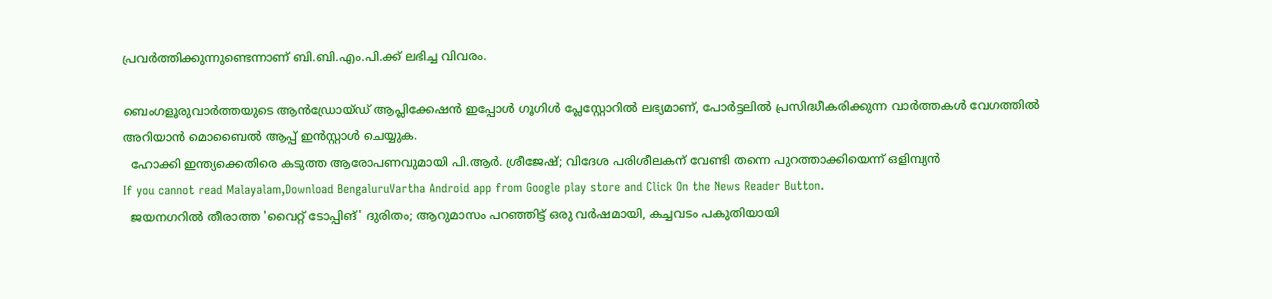പ്രവർത്തിക്കുന്നുണ്ടെന്നാണ് ബി.ബി.എം.പി.ക്ക് ലഭിച്ച വിവരം.

ബെംഗളൂരുവാർത്തയുടെ ആൻഡ്രോയ്ഡ് ആപ്ലിക്കേഷൻ ഇപ്പോൾ ഗൂഗിൾ പ്ലേസ്റ്റോറിൽ ലഭ്യമാണ്, പോർട്ടലിൽ പ്രസിദ്ധീകരിക്കുന്ന വാർത്തകൾ വേഗത്തിൽ അറിയാൻ മൊബൈൽ ആപ്പ് ഇൻസ്റ്റാൾ ചെയ്യുക.
  ഹോക്കി ഇന്ത്യക്കെതിരെ കടുത്ത ആരോപണവുമായി പി.ആർ. ശ്രീജേഷ്; വിദേശ പരിശീലകന് വേണ്ടി തന്നെ പുറത്താക്കിയെന്ന് ഒളിമ്പ്യൻ
If you cannot read Malayalam,Download BengaluruVartha Android app from Google play store and Click On the News Reader Button.
  ജയനഗറിൽ തീരാത്ത 'വൈറ്റ് ടോപ്പിങ്' ദുരിതം; ആറുമാസം പറഞ്ഞിട്ട് ഒരു വർഷമായി, കച്ചവടം പകുതിയായി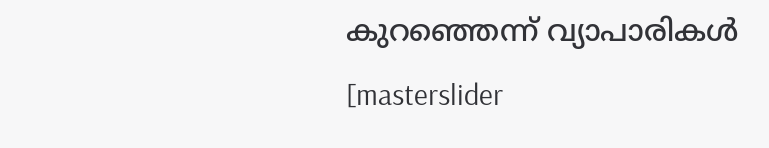കുറഞ്ഞെന്ന് വ്യാപാരികൾ
[masterslider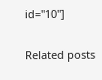id="10"]

Related posts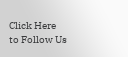Click Here to Follow Us